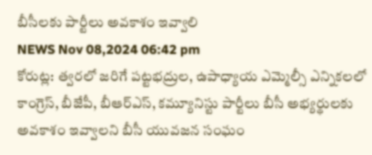బీసీలకు పార్టీలు అవకాశం ఇవ్వాలి
NEWS Nov 08,2024 06:42 pm
కోరుట్ల: త్వరలో జరిగే పట్టభద్రుల, ఉపాధ్యాయ ఎమ్మెల్సీ ఎన్నికలలో కాంగ్రెస్, బీజేపీ, బీఆర్ఎస్, కమ్యూనిస్టు పార్టీలు బీసీ అభ్యర్థులకు అవకాశం ఇవ్వాలని బీసీ యువజన సంఘం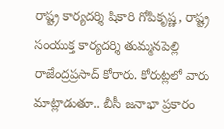రాష్ట్ర కార్యదర్శి షికారి గోపికృష్ణ, రాష్ట్ర సంయుక్త కార్యదర్శి తుమ్మనపెల్లి రాజేంద్రప్రసాద్ కోరారు. కోరుట్లలో వారు మాట్లాడుతూ.. బీసీ జనాభా ప్రకారం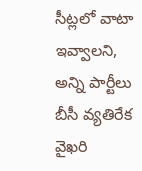సీట్లలో వాటా ఇవ్వాలని, అన్ని పార్టీలు బీసీ వ్యతిరేక వైఖరి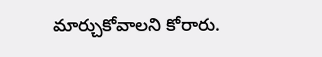మార్చుకోవాలని కోరారు.